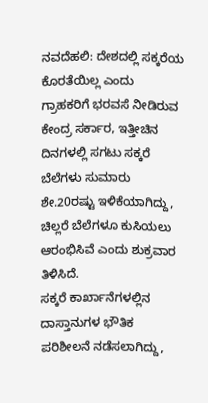ನವದೆಹಲಿ: ದೇಶದಲ್ಲಿ ಸಕ್ಕರೆಯ ಕೊರತೆಯಿಲ್ಲ ಎಂದು ಗ್ರಾಹಕರಿಗೆ ಭರವಸೆ ನೀಡಿರುವ ಕೇಂದ್ರ ಸರ್ಕಾರ, ಇತ್ತೀಚಿನ ದಿನಗಳಲ್ಲಿ ಸಗಟು ಸಕ್ಕರೆ ಬೆಲೆಗಳು ಸುಮಾರು ಶೇ.20ರಷ್ಟು ಇಳಿಕೆಯಾಗಿದ್ದು, ಚಿಲ್ಲರೆ ಬೆಲೆಗಳೂ ಕುಸಿಯಲು ಆರಂಭಿಸಿವೆ ಎಂದು ಶುಕ್ರವಾರ ತಿಳಿಸಿದೆ.
ಸಕ್ಕರೆ ಕಾರ್ಖಾನೆಗಳಲ್ಲಿನ ದಾಸ್ತಾನುಗಳ ಭೌತಿಕ ಪರಿಶೀಲನೆ ನಡೆಸಲಾಗಿದ್ದು,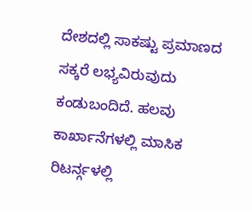ದೇಶದಲ್ಲಿ ಸಾಕಷ್ಟು ಪ್ರಮಾಣದ ಸಕ್ಕರೆ ಲಭ್ಯವಿರುವುದು ಕಂಡುಬಂದಿದೆ. ಹಲವು ಕಾರ್ಖಾನೆಗಳಲ್ಲಿ ಮಾಸಿಕ ರಿಟರ್ನ್ಗಳಲ್ಲಿ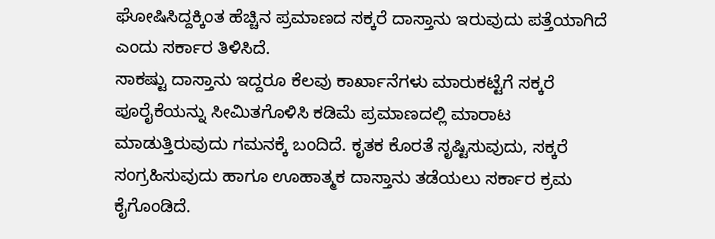ಘೋಷಿಸಿದ್ದಕ್ಕಿಂತ ಹೆಚ್ಚಿನ ಪ್ರಮಾಣದ ಸಕ್ಕರೆ ದಾಸ್ತಾನು ಇರುವುದು ಪತ್ತೆಯಾಗಿದೆ ಎಂದು ಸರ್ಕಾರ ತಿಳಿಸಿದೆ.
ಸಾಕಷ್ಟು ದಾಸ್ತಾನು ಇದ್ದರೂ ಕೆಲವು ಕಾರ್ಖಾನೆಗಳು ಮಾರುಕಟ್ಟೆಗೆ ಸಕ್ಕರೆ ಪೂರೈಕೆಯನ್ನು ಸೀಮಿತಗೊಳಿಸಿ ಕಡಿಮೆ ಪ್ರಮಾಣದಲ್ಲಿ ಮಾರಾಟ ಮಾಡುತ್ತಿರುವುದು ಗಮನಕ್ಕೆ ಬಂದಿದೆ. ಕೃತಕ ಕೊರತೆ ಸೃಷ್ಟಿಸುವುದು, ಸಕ್ಕರೆ ಸಂಗ್ರಹಿಸುವುದು ಹಾಗೂ ಊಹಾತ್ಮಕ ದಾಸ್ತಾನು ತಡೆಯಲು ಸರ್ಕಾರ ಕ್ರಮ ಕೈಗೊಂಡಿದೆ.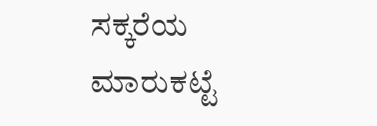ಸಕ್ಕರೆಯ ಮಾರುಕಟ್ಟೆ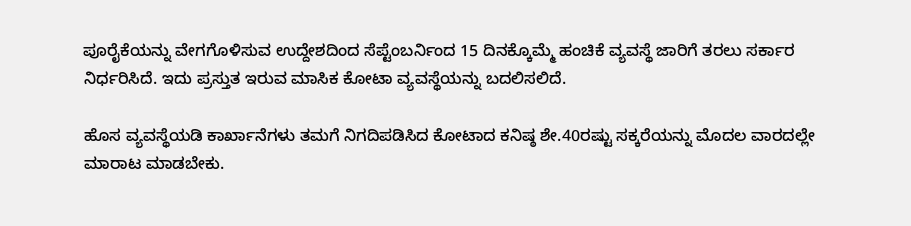ಪೂರೈಕೆಯನ್ನು ವೇಗಗೊಳಿಸುವ ಉದ್ದೇಶದಿಂದ ಸೆಪ್ಟೆಂಬರ್ನಿಂದ 15 ದಿನಕ್ಕೊಮ್ಮೆ ಹಂಚಿಕೆ ವ್ಯವಸ್ಥೆ ಜಾರಿಗೆ ತರಲು ಸರ್ಕಾರ ನಿರ್ಧರಿಸಿದೆ. ಇದು ಪ್ರಸ್ತುತ ಇರುವ ಮಾಸಿಕ ಕೋಟಾ ವ್ಯವಸ್ಥೆಯನ್ನು ಬದಲಿಸಲಿದೆ.

ಹೊಸ ವ್ಯವಸ್ಥೆಯಡಿ ಕಾರ್ಖಾನೆಗಳು ತಮಗೆ ನಿಗದಿಪಡಿಸಿದ ಕೋಟಾದ ಕನಿಷ್ಠ ಶೇ.40ರಷ್ಟು ಸಕ್ಕರೆಯನ್ನು ಮೊದಲ ವಾರದಲ್ಲೇ ಮಾರಾಟ ಮಾಡಬೇಕು.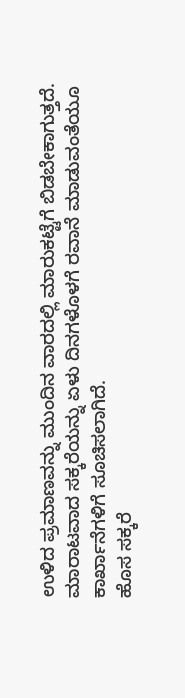ಉಳಿದ ಪ್ರಮಾಣವನ್ನು ಮುಂದಿನ ವಾರದಲ್ಲಿ ಮಾರುಕಟ್ಟೆಗೆ ಬಿಡಬೇಕಾಗುತ್ತದೆ. ಮಾರಾಟವಾದ ಸಕ್ಕರೆಯನ್ನು ಏಳು ದಿನಗಳೊಳಗೆ ರವಾನೆ ಮಾಡುವಂತೆಯೂ ಕಾರ್ಖಾನೆಗಳಿಗೆ ಸೂಚಿಸಲಾಗಿದೆ.
ಹೊಸ ಸಕ್ಕರೆ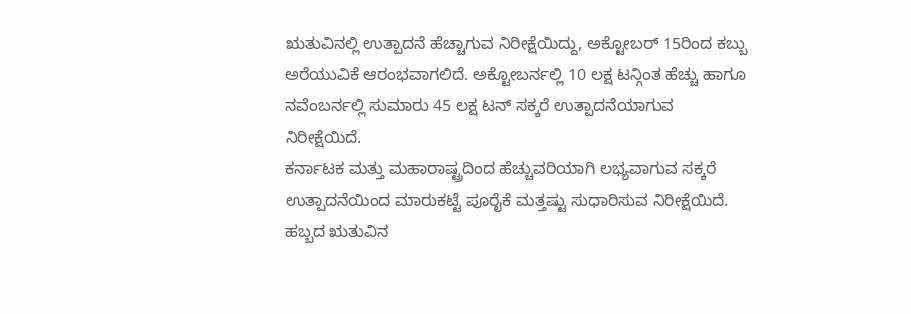ಋತುವಿನಲ್ಲಿ ಉತ್ಪಾದನೆ ಹೆಚ್ಚಾಗುವ ನಿರೀಕ್ಷೆಯಿದ್ದು, ಅಕ್ಟೋಬರ್ 15ರಿಂದ ಕಬ್ಬು ಅರೆಯುವಿಕೆ ಆರಂಭವಾಗಲಿದೆ. ಅಕ್ಟೋಬರ್ನಲ್ಲಿ 10 ಲಕ್ಷ ಟನ್ಗಿಂತ ಹೆಚ್ಚು ಹಾಗೂ ನವೆಂಬರ್ನಲ್ಲಿ ಸುಮಾರು 45 ಲಕ್ಷ ಟನ್ ಸಕ್ಕರೆ ಉತ್ಪಾದನೆಯಾಗುವ ನಿರೀಕ್ಷೆಯಿದೆ.
ಕರ್ನಾಟಕ ಮತ್ತು ಮಹಾರಾಷ್ಟ್ರದಿಂದ ಹೆಚ್ಚುವರಿಯಾಗಿ ಲಭ್ಯವಾಗುವ ಸಕ್ಕರೆ ಉತ್ಪಾದನೆಯಿಂದ ಮಾರುಕಟ್ಟೆ ಪೂರೈಕೆ ಮತ್ತಷ್ಟು ಸುಧಾರಿಸುವ ನಿರೀಕ್ಷೆಯಿದೆ. ಹಬ್ಬದ ಋತುವಿನ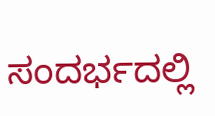ಸಂದರ್ಭದಲ್ಲಿ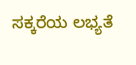ಸಕ್ಕರೆಯ ಲಭ್ಯತೆ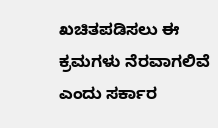ಖಚಿತಪಡಿಸಲು ಈ ಕ್ರಮಗಳು ನೆರವಾಗಲಿವೆ ಎಂದು ಸರ್ಕಾರ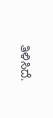ತಿಳಿಸಿದೆ.